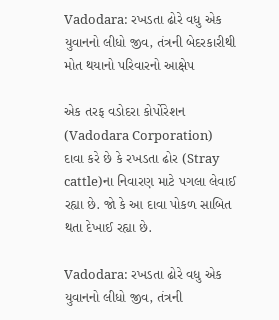Vadodara: રખડતા ઢોરે વધુ એક યુવાનનો લીધો જીવ, તંત્રની બેદરકારીથી મોત થયાનો પરિવારનો આક્ષેપ

એક તરફ વડોદરા કોર્પોરેશન (Vadodara Corporation) દાવા કરે છે કે રખડતા ઢોર (Stray cattle)ના નિવારણ માટે પગલા લેવાઈ રહ્યા છે. જો કે આ દાવા પોકળ સાબિત થતા દેખાઈ રહ્યા છે.

Vadodara: રખડતા ઢોરે વધુ એક યુવાનનો લીધો જીવ, તંત્રની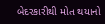બેદરકારીથી મોત થયાનો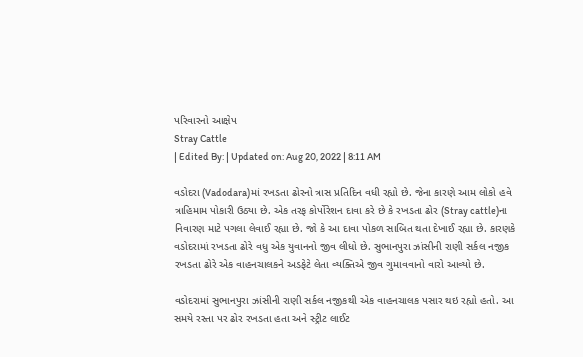પરિવારનો આક્ષેપ
Stray Cattle
| Edited By: | Updated on: Aug 20, 2022 | 8:11 AM

વડોદરા (Vadodara)માં રખડતા ઢોરનો ત્રાસ પ્રતિદિન વધી રહ્યો છે. જેના કારણે આમ લોકો હવે ત્રાહિમામ પોકારી ઉઠ્યા છે. એક તરફ કોર્પોરેશન દાવા કરે છે કે રખડતા ઢોર (Stray cattle)ના નિવારણ માટે પગલા લેવાઈ રહ્યા છે. જો કે આ દાવા પોકળ સાબિત થતા દેખાઈ રહ્યા છે. કારણકે વડોદરામાં રખડતા ઢોરે વધુ એક યુવાનનો જીવ લીધો છે. સુભાનપુરા ઝાંસીની રાણી સર્કલ નજીક રખડતા ઢોરે એક વાહનચાલકને અડફેટે લેતા વ્યક્તિએ જીવ ગુમાવવાનો વારો આવ્યો છે.

વડોદરામાં સુભાનપુરા ઝાંસીની રાણી સર્કલ નજીકથી એક વાહનચાલક પસાર થઇ રહ્યો હતો. આ સમયે રસ્તા પર ઢોર રખડતા હતા અને સ્ટ્રીટ લાઈટ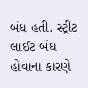બંધ હતી. સ્ટ્રીટ લાઈટ બંધ હોવાના કારણે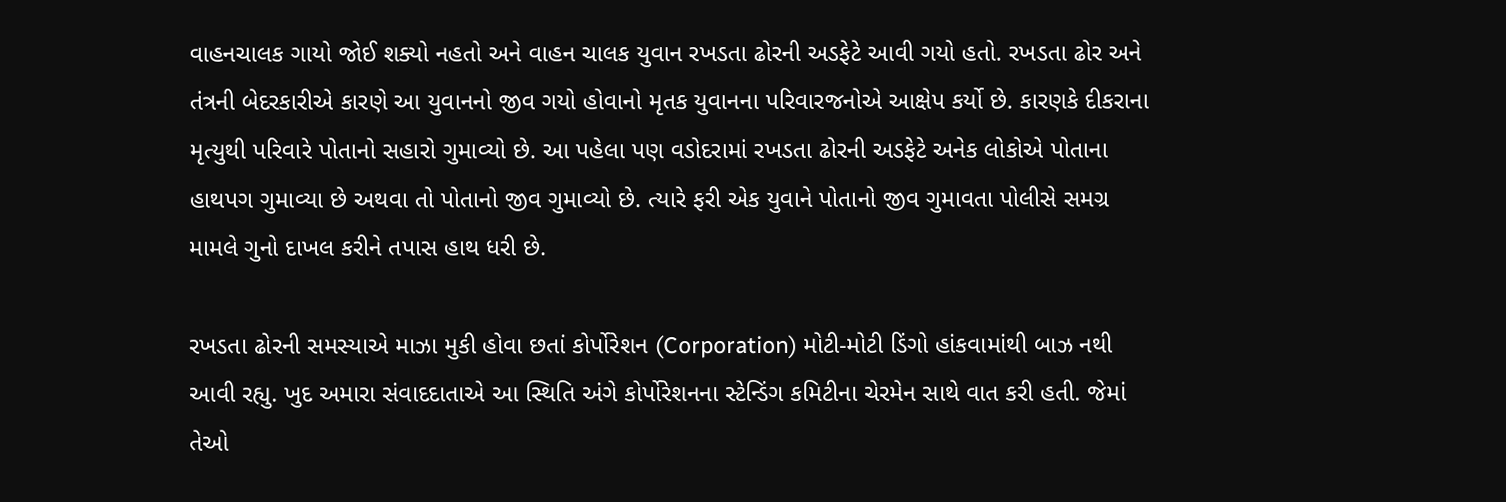વાહનચાલક ગાયો જોઈ શક્યો નહતો અને વાહન ચાલક યુવાન રખડતા ઢોરની અડફેટે આવી ગયો હતો. રખડતા ઢોર અને તંત્રની બેદરકારીએ કારણે આ યુવાનનો જીવ ગયો હોવાનો મૃતક યુવાનના પરિવારજનોએ આક્ષેપ કર્યો છે. કારણકે દીકરાના મૃત્યુથી પરિવારે પોતાનો સહારો ગુમાવ્યો છે. આ પહેલા પણ વડોદરામાં રખડતા ઢોરની અડફેટે અનેક લોકોએ પોતાના હાથપગ ગુમાવ્યા છે અથવા તો પોતાનો જીવ ગુમાવ્યો છે. ત્યારે ફરી એક યુવાને પોતાનો જીવ ગુમાવતા પોલીસે સમગ્ર મામલે ગુનો દાખલ કરીને તપાસ હાથ ધરી છે.

રખડતા ઢોરની સમસ્યાએ માઝા મુકી હોવા છતાં કોર્પોરેશન (Corporation) મોટી-મોટી ડિંગો હાંકવામાંથી બાઝ નથી આવી રહ્યુ. ખુદ અમારા સંવાદદાતાએ આ સ્થિતિ અંગે કોર્પોરેશનના સ્ટેન્ડિંગ કમિટીના ચેરમેન સાથે વાત કરી હતી. જેમાં તેઓ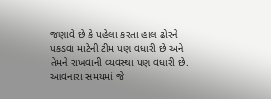જણાવે છે કે પહેલા કરતા હાલ ઢોરને પકડવા માટેની ટીમ પણ વધારી છે અને તેમને રાખવાની વ્યવસ્થા પણ વધારી છે. આવનારા સમયમાં જે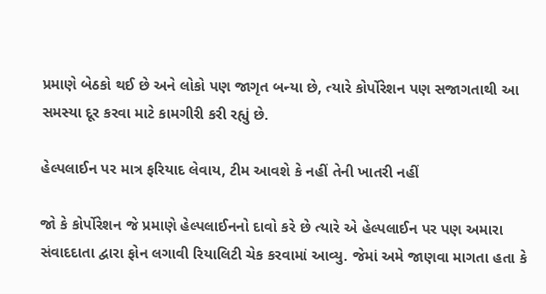પ્રમાણે બેઠકો થઈ છે અને લોકો પણ જાગૃત બન્યા છે, ત્યારે કોર્પોરેશન પણ સજાગતાથી આ સમસ્યા દૂર કરવા માટે કામગીરી કરી રહ્યું છે.

હેલ્પલાઈન પર માત્ર ફરિયાદ લેવાય, ટીમ આવશે કે નહીં તેની ખાતરી નહીં

જો કે કોર્પોરેશન જે પ્રમાણે હેલ્પલાઈનનો દાવો કરે છે ત્યારે એ હેલ્પલાઈન પર પણ અમારા સંવાદદાતા દ્વારા ફોન લગાવી રિયાલિટી ચેક કરવામાં આવ્યુ. જેમાં અમે જાણવા માગતા હતા કે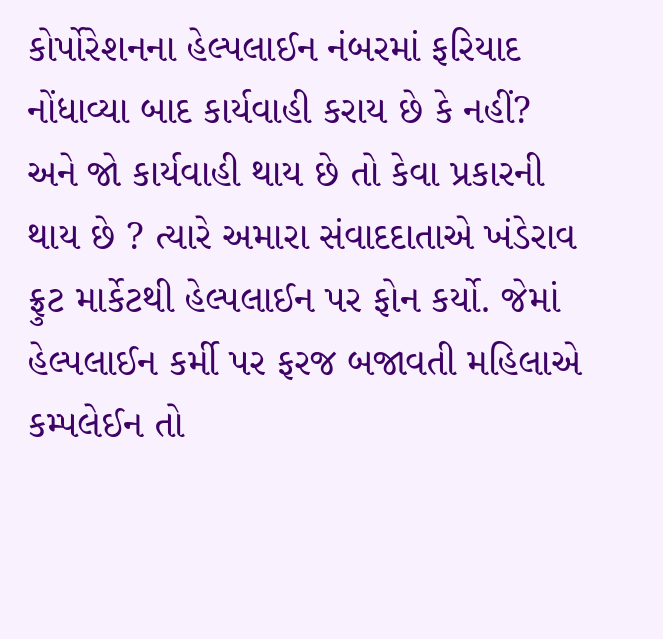કોર્પોરેશનના હેલ્પલાઈન નંબરમાં ફરિયાદ નોંધાવ્યા બાદ કાર્યવાહી કરાય છે કે નહીં? અને જો કાર્યવાહી થાય છે તો કેવા પ્રકારની થાય છે ? ત્યારે અમારા સંવાદદાતાએ ખંડેરાવ ફ્રુટ માર્કેટથી હેલ્પલાઈન પર ફોન કર્યો. જેમાં હેલ્પલાઈન કર્મી પર ફરજ બજાવતી મહિલાએ કમ્પલેઈન તો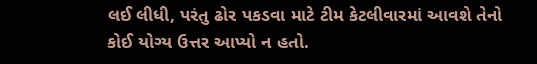લઈ લીધી, પરંતુ ઢોર પકડવા માટે ટીમ કેટલીવારમાં આવશે તેનો કોઈ યોગ્ય ઉત્તર આપ્યો ન હતો.